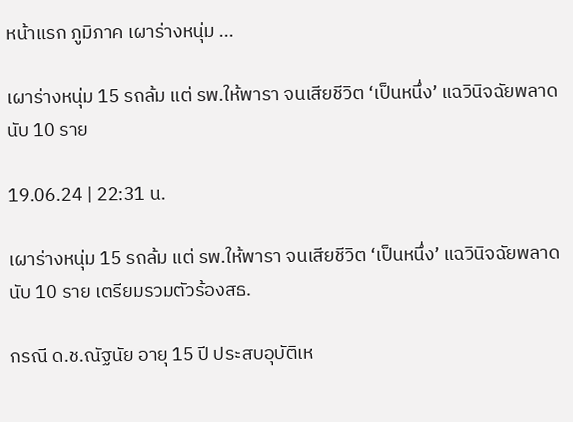หน้าแรก ภูมิภาค เผาร่างหนุ่ม ...

เผาร่างหนุ่ม 15 รถล้ม แต่ รพ.ให้พารา จนเสียชีวิต ‘เป็นหนึ่ง’ แฉวินิจฉัยพลาดนับ 10 ราย

19.06.24 | 22:31 น.

เผาร่างหนุ่ม 15 รถล้ม แต่ รพ.ให้พารา จนเสียชีวิต ‘เป็นหนึ่ง’ แฉวินิจฉัยพลาดนับ 10 ราย เตรียมรวมตัวร้องสธ.

กรณี ด.ช.ณัฐนัย อายุ 15 ปี ประสบอุบัติเห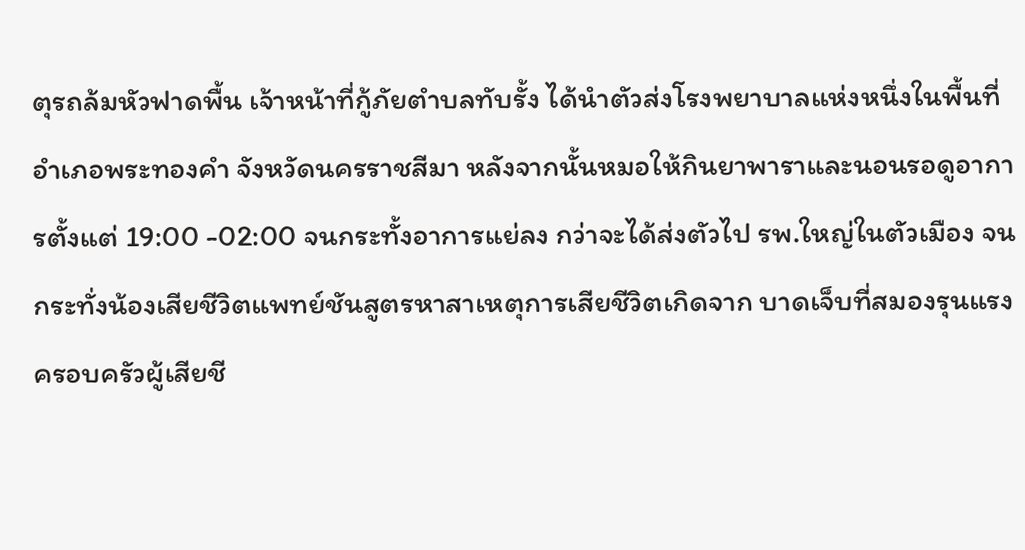ตุรถล้มหัวฟาดพื้น เจ้าหน้าที่กู้ภัยตำบลทับรั้ง ได้นำตัวส่งโรงพยาบาลแห่งหนึ่งในพื้นที่อำเภอพระทองคำ จังหวัดนครราชสีมา หลังจากนั้นหมอให้กินยาพาราและนอนรอดูอาการตั้งแต่ 19:00 -02:00 จนกระทั้งอาการแย่ลง กว่าจะได้ส่งตัวไป รพ.ใหญ่ในตัวเมือง จนกระทั่งน้องเสียชีวิตแพทย์ชันสูตรหาสาเหตุการเสียชีวิตเกิดจาก บาดเจ็บที่สมองรุนแรง ครอบครัวผู้เสียชี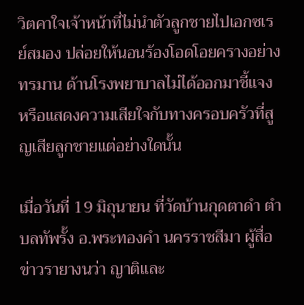วิตคาใจเจ้าหน้าที่ไม่นำตัวลูกชายไปเอกซเรย์สมอง ปล่อยให้นอนร้องโอดโอยครางอย่างทรมาน ด้านโรงพยาบาลไม่ได้ออกมาชี้แจงหรือแสดงความเสียใจกับทางครอบครัวที่สูญเสียลูกชายแต่อย่างใดนั้น

เมื่อวันที่ 19 มิถุนายน ที่วัดบ้านกุดตาดำ ตำบลทัพรั้ง อ.พระทองคำ นครราชสีมา ผู้สื่อข่าวรายางนว่า ญาติและ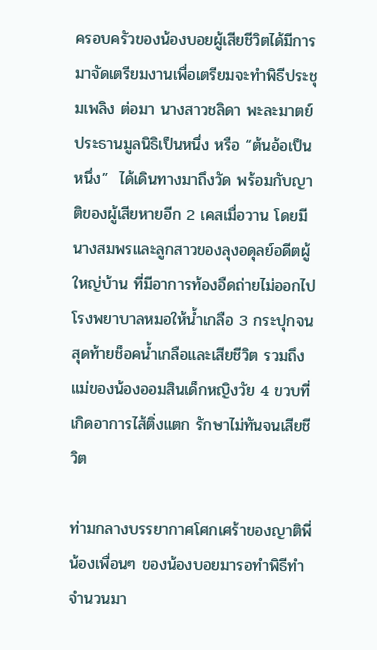ครอบครัวของน้องบอยผู้เสียชีวิตได้มีการมาจัดเตรียมงานเพื่อเตรียมจะทำพิธีประชุมเพลิง ต่อมา นางสาวชลิดา พะละมาตย์ ประธานมูลนิธิเป็นหนึ่ง หรือ “ต้นอ้อเป็นหนึ่ง”  ได้เดินทางมาถึงวัด พร้อมกับญาติของผู้เสียหายอีก 2 เคสเมื่อวาน โดยมี นางสมพรและลูกสาวของลุงอดุลย์อดีตผู้ใหญ่บ้าน ที่มีอาการท้องอืดถ่ายไม่ออกไปโรงพยาบาลหมอให้น้ำเกลือ 3 กระปุกจนสุดท้ายช็อคน้ำเกลือและเสียชีวิต รวมถึง แม่ของน้องออมสินเด็กหญิงวัย 4 ขวบที่เกิดอาการไส้ติ่งแตก รักษาไม่ทันจนเสียชีวิต

ท่ามกลางบรรยากาศโศกเศร้าของญาติพี่น้องเพื่อนๆ ของน้องบอยมารอทำพิธีทำจำนวนมา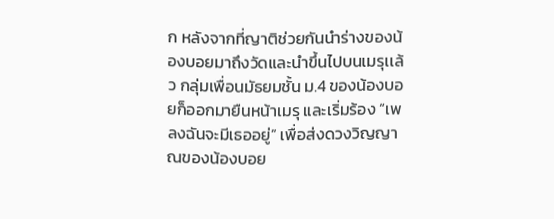ก หลังจากที่ญาติช่วยกันนำร่างของน้องบอยมาถึงวัดและนำขึ้นไปบนเมรุเเล้ว กลุ่มเพื่อนมัธยมชั้น ม.4 ของน้องบอยก็ออกมายืนหน้าเมรุ และเริ่มร้อง “เพลงฉันจะมีเธออยู่” เพื่อส่งดวงวิญญาณของน้องบอย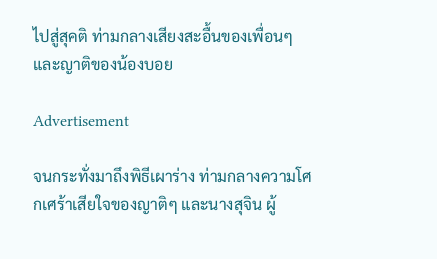ไปสู่สุคติ ท่ามกลางเสียงสะอื้นของเพื่อนๆ และญาติของน้องบอย

Advertisement

จนกระทั่งมาถึงพิธีเผาร่าง ท่ามกลางความโศกเศร้าเสียใจของญาติๆ และนางสุจิน ผู้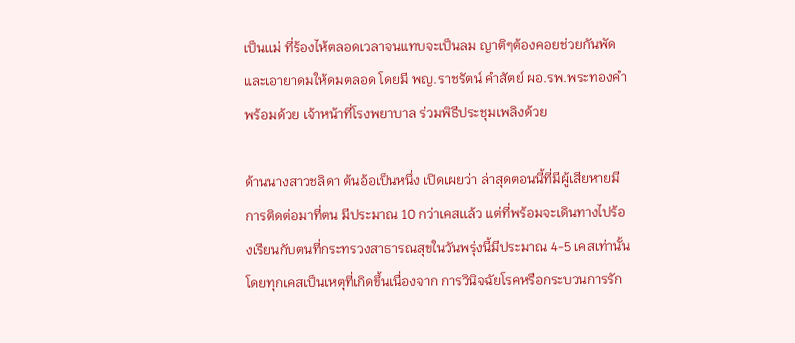เป็นเเม่ ที่ร้องไห้ตลอดเวลาจนแทบจะเป็นลม ญาติๆต้องคอยช่วยกันพัดและเอายาดมให้ดมตลอด โดยมี พญ.ราชรัตน์ คำสัตย์ ผอ.รพ.พระทองคำ พร้อมด้วย เจ้าหน้าที่โรงพยาบาล ร่วมพิธีประชุมเพลิงด้วย

ด้านนางสาวชลิดา ต้นอ้อเป็นหนึ่ง เปิดเผยว่า ล่าสุดตอนนี้ที่มีผู้เสียหายมีการติดต่อมาที่ตน มีประมาณ 10 กว่าเคสเเล้ว แต่ที่พร้อมจะเดินทางไปร้องเรียนกับตนที่กระทรวงสาธารณสุขในวันพรุ่งนี้มีประมาณ 4-5 เคสเท่านั้น โดยทุกเคสเป็นเหตุที่เกิดขึ้นเนื่องจาก การวินิจฉัยโรคหรือกระบวนการรัก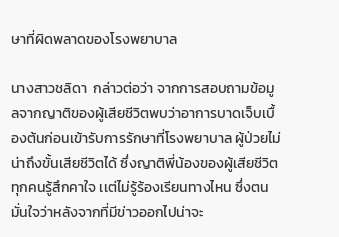ษาที่ผิดพลาดของโรงพยาบาล

นางสาวชลิดา  กล่าวต่อว่า จากการสอบถามข้อมูลจากญาติของผู้เสียชีวิตพบว่าอาการบาดเจ็บเบื้องต้นก่อนเข้ารับการรักษาที่โรงพยาบาล ผู้ป่วยไม่น่าถึงขั้นเสียชีวิตได้ ซึ่งญาติพี่น้องของผู้เสียชีวิตทุกคนรู้สึกคาใจ เเต่ไม่รู้ร้องเรียนทางไหน ซึ่งตนมั่นใจว่าหลังจากที่มีข่าวออกไปน่าจะ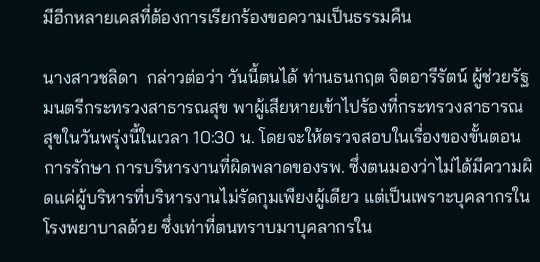มีอีกหลายเคสที่ต้องการเรียกร้องขอความเป็นธรรมคืน

นางสาวชลิดา  กล่าวต่อว่า วันนี้ตนได้ ท่านธนกฤต จิตอารีรัตน์ ผู้ช่วยรัฐมนตรีกระทรวงสาธารณสุข พาผู้เสียหายเข้าไปร้องที่กระทรวงสาธารณสุขในวันพรุ่งนี้ในเวลา 10:30 น. โดยจะให้ตรวจสอบในเรื่องของขั้นตอนการรักษา การบริหารงานที่ผิดพลาดของรพ. ซึ่งตนมองว่าไม่ได้มีความผิดเเค่ผู้บริหารที่บริหารงานไม่รัดกุมเพียงผู้เดียว แต่เป็นเพราะบุคลากรในโรงพยาบาลด้วย ซึ่งเท่าที่ตนทราบมาบุคลากรใน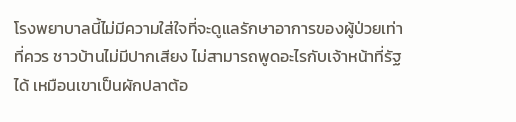โรงพยาบาลนี้ไม่มีความใส่ใจที่จะดูแลรักษาอาการของผู้ป่วยเท่าที่ควร ชาวบ้านไม่มีปากเสียง ไม่สามารถพูดอะไรกับเจ้าหน้าที่รัฐได้ เหมือนเขาเป็นผักปลาต้อ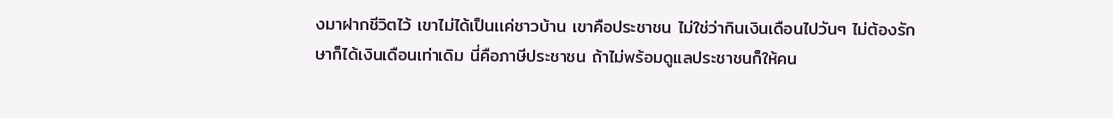งมาฝากชีวิตไว้ เขาไม่ได้เป็นเเค่ชาวบ้าน เขาคือประชาชน ไม่ใช่ว่ากินเงินเดือนไปวันๆ ไม่ต้องรักษาก็ได้เงินเดือนเท่าเดิม นี่คือภาษีประชาชน ถ้าไม่พร้อมดูแลประชาชนก็ให้คน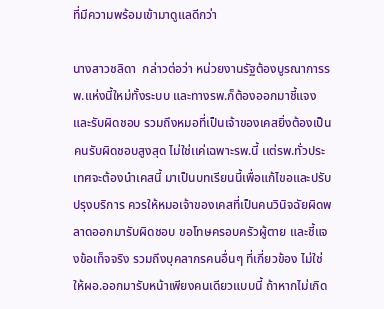ที่มีความพร้อมเข้ามาดูแลดีกว่า

นางสาวชลิดา  กล่าวต่อว่า หน่วยงานรัฐต้องบูรณาการรพ.แห่งนี้ใหม่ทั้งระบบ และทางรพ.ก็ต้องออกมาชี้แจงและรับผิดชอบ รวมถึงหมอที่เป็นเจ้าของเคสยิ่งต้องเป็นคนรับผิดชอบสูงสุด ไม่ใช่เเค่เฉพาะรพ.นี้ เเต่รพ.ทั่วประเทศจะต้องนำเคสนี้ มาเป็นบทเรียนนี้เพื่อแก้ไขอและปรับปรุงบริการ ควรให้หมอเจ้าของเคสที่เป็นคนวินิจฉัยผิดพลาดออกมารับผิดชอบ ขอโทษครอบครัวผู้ตาย และชี้แจงข้อเท็จจริง รวมถึงบุคลากรคนอื่นๆ ที่เกี่ยวข้อง ไม่ใช่ให้ผอ.ออกมารับหน้าเพียงคนเดียวแบบนี้ ถ้าหากไม่เกิด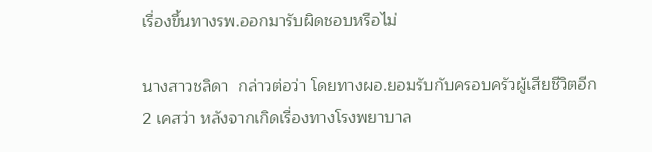เรื่องขึ้นทางรพ.ออกมารับผิดชอบหรือไม่

นางสาวชลิดา  กล่าวต่อว่า โดยทางผอ.ยอมรับกับครอบครัวผู้เสียชีวิตอีก 2 เคสว่า หลังจากเกิดเรื่องทางโรงพยาบาล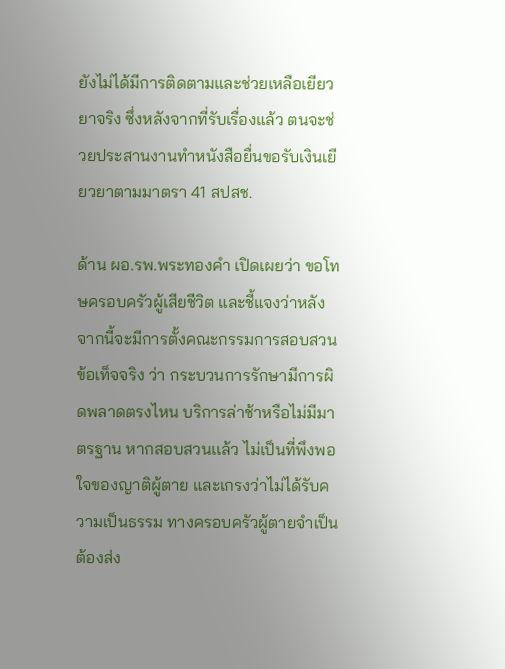ยังไม่ได้มีการติดตามและช่วยเหลือเยียวยาจริง ซึ่งหลังจากที่รับเรื่องแล้ว ตนจะช่วยประสานงานทำหนังสือยื่นขอรับเงินเยียวยาตามมาตรา 41 สปสช.

ด้าน ผอ.รพ.พระทองคำ เปิดเผยว่า ขอโทษครอบครัวผู้เสียชีวิต และชี้แจงว่าหลังจากนี้จะมีการตั้งคณะกรรมการสอบสวนข้อเท็จจริง ว่า กระบวนการรักษามีการผิดพลาดตรงไหน บริการล่าช้าหรือไม่มีมาตรฐาน หากสอบสวนเเล้ว ไม่เป็นที่พึงพอใจของญาติผู้ตาย และเกรงว่าไม่ได้รับความเป็นธรรม ทางครอบครัวผู้ตายจำเป็นต้องส่ง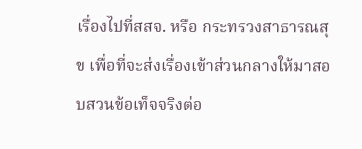เรื่องไปที่สสจ. หรือ กระทรวงสาธารณสุข เพื่อที่จะส่งเรื่องเข้าส่วนกลางให้มาสอบสวนข้อเท็จจริงต่อ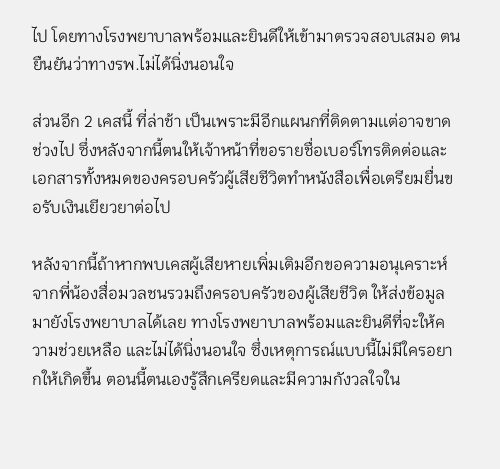ไป โดยทางโรงพยาบาลพร้อมและยินดีให้เข้ามาตรวจสอบเสมอ ตนยืนยันว่าทางรพ.ไม่ได้นิ่งนอนใจ

ส่วนอีก 2 เคสนี้ ที่ล่าช้า เป็นเพราะมีอีกแผนกที่ติดตามเเต่อาจขาดช่วงไป ซึ่งหลังจากนี้ตนให้เจ้าหน้าที่ขอรายชื่อเบอร์โทรติดต่อและเอกสารทั้งหมดของครอบครัวผู้เสียชีวิตทำหนังสือเพื่อเตรียมยื่นขอรับเงินเยียวยาต่อไป

หลังจากนี้ถ้าหากพบเคสผู้เสียหายเพิ่มเติมอีกขอความอนุเคราะห์ จากพี่น้องสื่อมวลชนรวมถึงครอบครัวของผู้เสียชีวิต ให้ส่งข้อมูลมายังโรงพยาบาลได้เลย ทางโรงพยาบาลพร้อมและยินดีที่จะให้ความช่วยเหลือ และไม่ได้นิ่งนอนใจ ซึ่งเหตุการณ์แบบนี้ไม่มีใครอยากให้เกิดขึ้น ตอนนี้ตนเองรู้สึกเครียดและมีความกังวลใจใน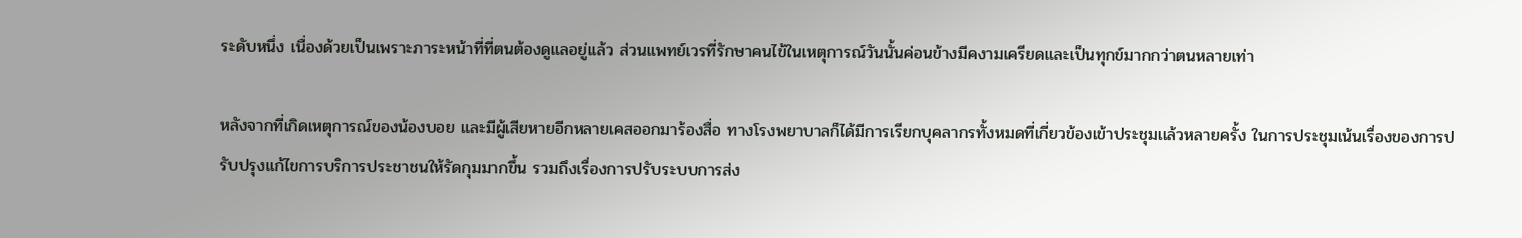ระดับหนึ่ง เนื่องด้วยเป็นเพราะภาระหน้าที่ที่ตนต้องดูแลอยู่เเล้ว ส่วนแพทย์เวรที่รักษาคนไข้ในเหตุการณ์วันนั้นค่อนข้างมีคงามเครียดและเป็นทุกข์มากกว่าตนหลายเท่า

หลังจากที่เกิดเหตุการณ์ของน้องบอย และมีผู้เสียหายอีกหลายเคสออกมาร้องสื่อ ทางโรงพยาบาลก็ได้มีการเรียกบุคลากรทั้งหมดที่เกี่ยวข้องเข้าประชุมเเล้วหลายครั้ง ในการประชุมเน้นเรื่องของการปรับปรุงแก้ไขการบริการประชาชนให้รัดกุมมากขึ้น รวมถึงเรื่องการปรับระบบการส่ง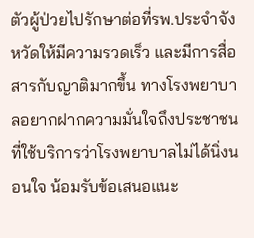ตัวผู้ป่วยไปรักษาต่อที่รพ.ประจำจังหวัดให้มีความรวดเร็ว และมีการสื่อสารกับญาติมากขึ้น ทางโรงพยาบาลอยากฝากความมั่นใจถึงประชาชนที่ใช้บริการว่าโรงพยาบาลไม่ได้นิ่งนอนใจ น้อมรับข้อเสนอแนะ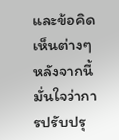และข้อคิดเห็นต่างๆ หลังจากนี้มั่นใจว่าการปรับปรุ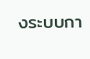งระบบกา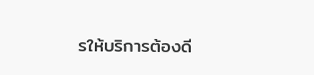รให้บริการต้องดี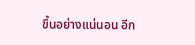ขึ้นอย่างแน่นอน อีก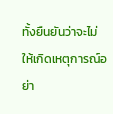ทั้งยืนยันว่าจะไม่ให้เกิดเหตุการณ์อย่า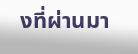งที่ผ่านมา